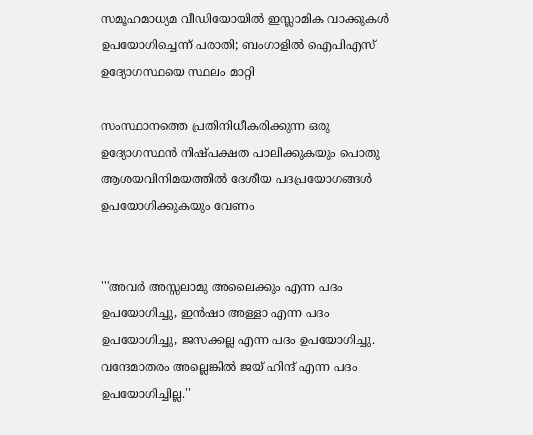സമൂഹമാധ്യമ വീഡിയോയില്‍ ഇസ്ലാമിക വാക്കുകള്‍ ഉപയോഗിച്ചെന്ന് പരാതി; ബംഗാളില്‍ ഐപിഎസ് ഉദ്യോഗസ്ഥയെ സ്ഥലം മാറ്റി

സംസ്ഥാനത്തെ പ്രതിനിധീകരിക്കുന്ന ഒരു ഉദ്യോഗസ്ഥന്‍ നിഷ്പക്ഷത പാലിക്കുകയും പൊതു ആശയവിനിമയത്തില്‍ ദേശീയ പദപ്രയോഗങ്ങള്‍ ഉപയോഗിക്കുകയും വേണം


'''അവര്‍ അസ്സലാമു അലൈക്കും എന്ന പദം ഉപയോഗിച്ചു, ഇന്‍ഷാ അള്ളാ എന്ന പദം ഉപയോഗിച്ചു, ജസക്കല്ല എന്ന പദം ഉപയോഗിച്ചു. വന്ദേമാതരം അല്ലെങ്കില്‍ ജയ് ഹിന്ദ് എന്ന പദം ഉപയോഗിച്ചില്ല.''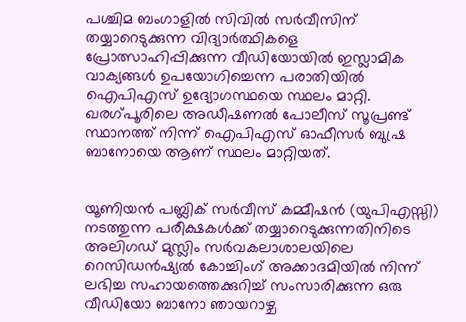പശ്ചിമ ബംഗാളില്‍ സിവില്‍ സര്‍വീസിന് തയ്യാറെടുക്കുന്ന വിദ്യാര്‍ത്ഥികളെ പ്രോത്സാഹിപ്പിക്കുന്ന വീഡിയോയില്‍ ഇസ്ലാമിക വാക്യങ്ങള്‍ ഉപയോഗിച്ചെന്ന പരാതിയില്‍ ഐപിഎസ് ഉദ്യോഗസ്ഥയെ സ്ഥലം മാറ്റി. ഖരഗ്പൂരിലെ അഡീഷണല്‍ പോലീസ് സൂപ്രണ്ട് സ്ഥാനത്ത് നിന്ന് ഐപിഎസ് ഓഫീസര്‍ ബുഷ്ര ബാനോയെ ആണ് സ്ഥലം മാറ്റിയത്.


യൂണിയന്‍ പബ്ലിക് സര്‍വീസ് കമ്മീഷന്‍ (യുപിഎസ്സി) നടത്തുന്ന പരീക്ഷകള്‍ക്ക് തയ്യാറെടുക്കുന്നതിനിടെ അലിഗഡ് മുസ്ലിം സര്‍വകലാശാലയിലെ റെസിഡന്‍ഷ്യല്‍ കോച്ചിംഗ് അക്കാദമിയില്‍ നിന്ന് ലഭിച്ച സഹായത്തെക്കുറിച്ച് സംസാരിക്കുന്ന ഒരു വീഡിയോ ബാനോ ഞായറാഴ്ച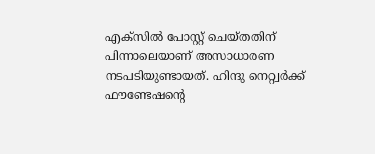എക്‌സില്‍ പോസ്റ്റ് ചെയ്തതിന് പിന്നാലെയാണ് അസാധാരണ നടപടിയുണ്ടായത്. ഹിന്ദു നെറ്റ്വര്‍ക്ക് ഫൗണ്ടേഷന്റെ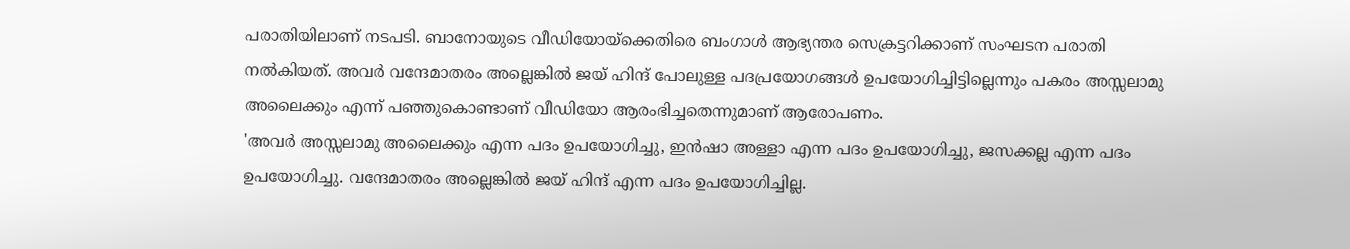പരാതിയിലാണ് നടപടി. ബാനോയുടെ വീഡിയോയ്ക്കെതിരെ ബംഗാള്‍ ആഭ്യന്തര സെക്രട്ടറിക്കാണ് സംഘടന പരാതി നല്‍കിയത്. അവര്‍ വന്ദേമാതരം അല്ലെങ്കില്‍ ജയ് ഹിന്ദ് പോലുള്ള പദപ്രയോഗങ്ങള്‍ ഉപയോഗിച്ചിട്ടില്ലെന്നും പകരം അസ്സലാമു അലൈക്കും എന്ന് പഞ്ഞുകൊണ്ടാണ് വീഡിയോ ആരംഭിച്ചതെന്നുമാണ് ആരോപണം.
'അവര്‍ അസ്സലാമു അലൈക്കും എന്ന പദം ഉപയോഗിച്ചു, ഇന്‍ഷാ അള്ളാ എന്ന പദം ഉപയോഗിച്ചു, ജസക്കല്ല എന്ന പദം ഉപയോഗിച്ചു. വന്ദേമാതരം അല്ലെങ്കില്‍ ജയ് ഹിന്ദ് എന്ന പദം ഉപയോഗിച്ചില്ല.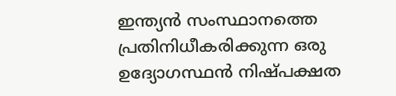ഇന്ത്യന്‍ സംസ്ഥാനത്തെ പ്രതിനിധീകരിക്കുന്ന ഒരു ഉദ്യോഗസ്ഥന്‍ നിഷ്പക്ഷത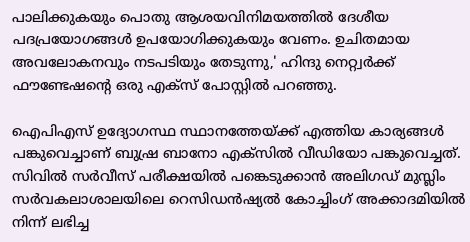പാലിക്കുകയും പൊതു ആശയവിനിമയത്തില്‍ ദേശീയ പദപ്രയോഗങ്ങള്‍ ഉപയോഗിക്കുകയും വേണം. ഉചിതമായ അവലോകനവും നടപടിയും തേടുന്നു,' ഹിന്ദു നെറ്റ്വര്‍ക്ക് ഫൗണ്ടേഷന്റെ ഒരു എക്സ് പോസ്റ്റില്‍ പറഞ്ഞു.

ഐപിഎസ് ഉദ്യോഗസ്ഥ സ്ഥാനത്തേയ്ക്ക് എത്തിയ കാര്യങ്ങള്‍ പങ്കുവെച്ചാണ് ബുഷ്ര ബാനോ എക്സില്‍ വീഡിയോ പങ്കുവെച്ചത്. സിവില്‍ സര്‍വീസ് പരീക്ഷയില്‍ പങ്കെടുക്കാന്‍ അലിഗഡ് മുസ്ലിം സര്‍വകലാശാലയിലെ റെസിഡന്‍ഷ്യല്‍ കോച്ചിംഗ് അക്കാദമിയില്‍ നിന്ന് ലഭിച്ച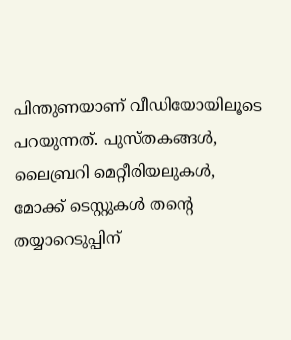പിന്തുണയാണ് വീഡിയോയിലൂടെ പറയുന്നത്. പുസ്തകങ്ങള്‍, ലൈബ്രറി മെറ്റീരിയലുകള്‍, മോക്ക് ടെസ്റ്റുകള്‍ തന്റെ തയ്യാറെടുപ്പിന്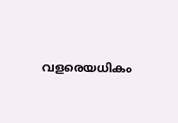വളരെയധികം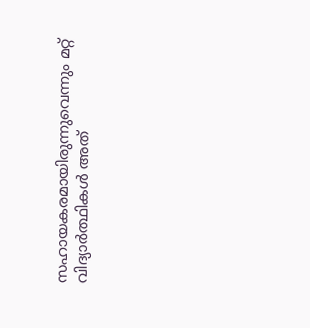സഹായകരമായിരുന്നുവെന്നും മറ്റ് വിദ്യാര്‍ത്ഥികള്‍ അത്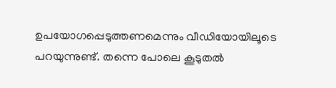ഉപയോഗപ്പെടുത്തണമെന്നും വീഡിയോയിലൂടെ പറയുന്നുണ്ട്. തന്നെ പോലെ കൂടുതല്‍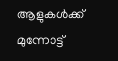ആളുകള്‍ക്ക് മുന്നോട്ട്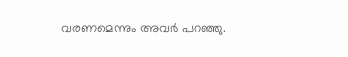വരണമെന്നും അവര്‍ പറഞ്ഞു.